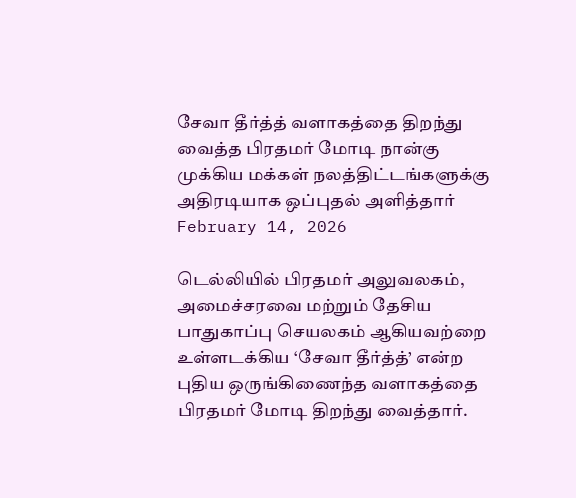சேவா தீர்த்த் வளாகத்தை திறந்து வைத்த பிரதமர் மோடி நான்கு முக்கிய மக்கள் நலத்திட்டங்களுக்கு அதிரடியாக ஒப்புதல் அளித்தார்
February 14, 2026

டெல்லியில் பிரதமர் அலுவலகம், அமைச்சரவை மற்றும் தேசிய பாதுகாப்பு செயலகம் ஆகியவற்றை உள்ளடக்கிய ‘சேவா தீர்த்த்’ என்ற புதிய ஒருங்கிணைந்த வளாகத்தை பிரதமர் மோடி திறந்து வைத்தார்.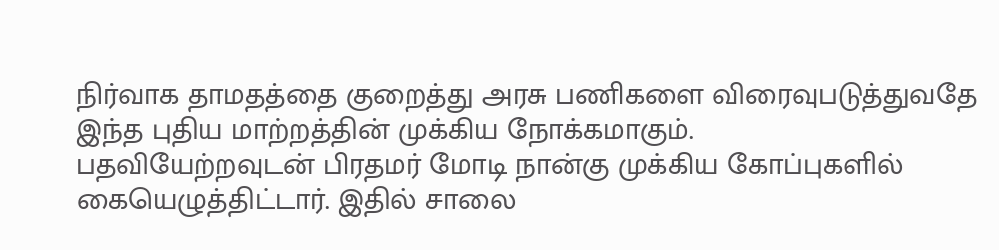நிர்வாக தாமதத்தை குறைத்து அரசு பணிகளை விரைவுபடுத்துவதே இந்த புதிய மாற்றத்தின் முக்கிய நோக்கமாகும்.
பதவியேற்றவுடன் பிரதமர் மோடி நான்கு முக்கிய கோப்புகளில் கையெழுத்திட்டார். இதில் சாலை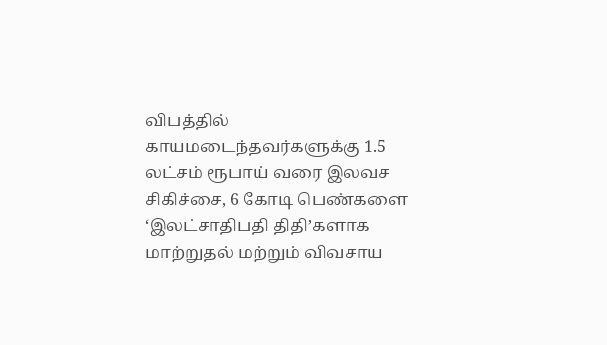விபத்தில் காயமடைந்தவர்களுக்கு 1.5 லட்சம் ரூபாய் வரை இலவச சிகிச்சை, 6 கோடி பெண்களை ‘இலட்சாதிபதி திதி’களாக மாற்றுதல் மற்றும் விவசாய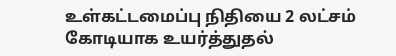உள்கட்டமைப்பு நிதியை 2 லட்சம் கோடியாக உயர்த்துதல்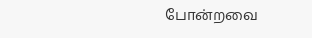போன்றவை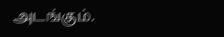அடங்கும்.